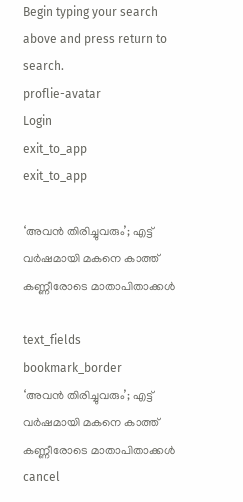Begin typing your search above and press return to search.
proflie-avatar
Login
exit_to_app
exit_to_app

‘അവൻ തിരിച്ചുവരും’; എട്ട് വർഷമായി മകനെ കാത്ത് കണ്ണീരോടെ മാതാപിതാക്കൾ

text_fields
bookmark_border
‘അവൻ തിരിച്ചുവരും’; എട്ട് വർഷമായി മകനെ കാത്ത് കണ്ണീരോടെ മാതാപിതാക്കൾ
cancel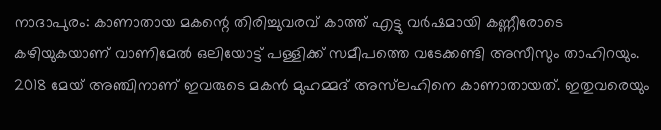നാദാപുരം: കാണാതായ മകന്റെ തിരിച്ചുവരവ് കാത്ത് എട്ടു വർഷമായി കണ്ണീരോടെ കഴിയുകയാണ് വാണിമേൽ ഒലിയോട്ട് പള്ളിക്ക് സമീപത്തെ വടേക്കണ്ടി അസീസും താഹിറയും. 2018 മേയ് അഞ്ചിനാണ് ഇവരുടെ മകൻ മുഹമ്മദ് അസ്‌ലഹിനെ കാണാതായത്. ഇതുവരെയും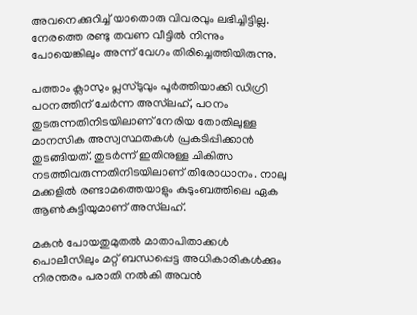അവനെക്കുറിച്ച് യാതൊരു വിവരവും ലഭിച്ചിട്ടില്ല. നേരത്തെ രണ്ടു തവണ വീട്ടിൽ നിന്നും പോയെങ്കിലും അന്ന് വേഗം തിരിച്ചെത്തിയിരുന്നു.

പത്താം ക്ലാസും പ്ലസ്ടുവും പൂർത്തിയാക്കി ഡിഗ്രി പഠനത്തിന് ചേർന്ന അസ്‌ലഹ്, പഠനം തുടരുന്നതിനിടയിലാണ് നേരിയ തോതിലുള്ള മാനസിക അസ്വസ്ഥതകൾ പ്രകടിപ്പിക്കാൻ തുടങ്ങിയത്. തുടർന്ന് ഇതിനുള്ള ചികിത്സ നടത്തിവരുന്നതിനിടയിലാണ് തിരോധാനം. നാലു മക്കളിൽ രണ്ടാമത്തെയാളും കുടുംബത്തിലെ ഏക ആൺകുട്ടിയുമാണ് അസ്‌ലഹ്.

മകൻ പോയതുമുതൽ മാതാപിതാക്കൾ പൊലീസിലും മറ്റ് ബന്ധപ്പെട്ട അധികാരികൾക്കും നിരന്തരം പരാതി നൽകി അവൻ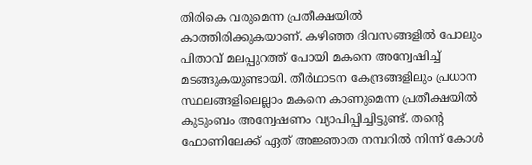തിരികെ വരുമെന്ന പ്രതീക്ഷയിൽ കാത്തിരിക്കുകയാണ്. കഴിഞ്ഞ ദിവസങ്ങളിൽ പോലും പിതാവ് മലപ്പുറത്ത് പോയി മകനെ അന്വേഷിച്ച് മടങ്ങുകയുണ്ടായി. തീർഥാടന കേന്ദ്രങ്ങളിലും പ്രധാന സ്ഥലങ്ങളിലെല്ലാം മകനെ കാണുമെന്ന പ്രതീക്ഷയിൽ കുടുംബം അന്വേഷണം വ്യാപിപ്പിച്ചിട്ടുണ്ട്. തന്റെ ഫോണിലേക്ക് ഏത് അജ്ഞാത നമ്പറിൽ നിന്ന് കോൾ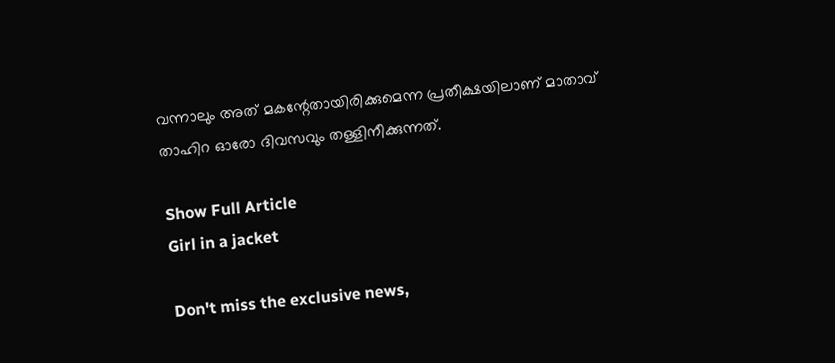വന്നാലും അത് മകന്റേതായിരിക്കുമെന്ന പ്രതീക്ഷയിലാണ് മാതാവ് താഹിറ ഓരോ ദിവസവും തള്ളിനീക്കുന്നത്.

Show Full Article
Girl in a jacket

Don't miss the exclusive news,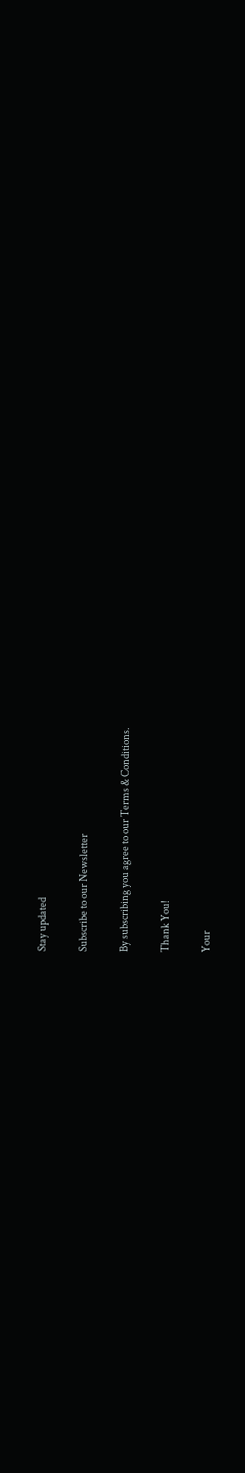Stay updated

Subscribe to our Newsletter

By subscribing you agree to our Terms & Conditions.

Thank You!

Your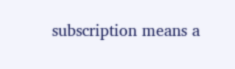subscription means a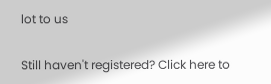lot to us

Still haven't registered? Click here to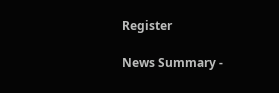Register

News Summary -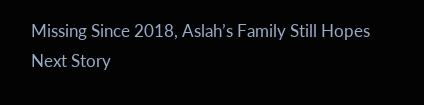Missing Since 2018, Aslah’s Family Still Hopes
Next Story